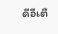ดีอีเตื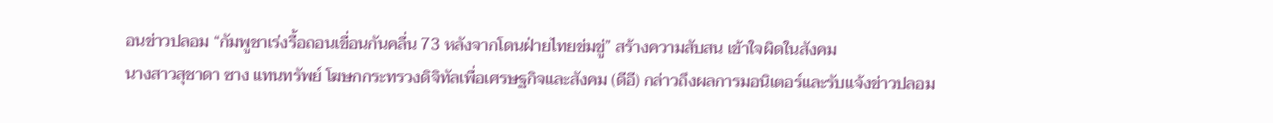อนข่าวปลอม “กัมพูชาเร่งรื้อถอนเขื่อนกันคลื่น 73 หลังจากโดนฝ่ายไทยข่มขู่” สร้างความสับสน เข้าใจผิดในสังคม
นางสาวสุชาดา ซาง แทนทรัพย์ โฆษกกระทรวงดิจิทัลเพื่อเศรษฐกิจและสังคม (ดีอี) กล่าวถึงผลการมอนิเตอร์และรับแจ้งข่าวปลอม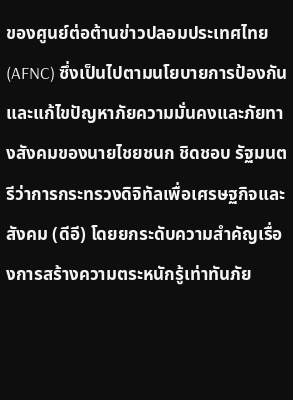ของศูนย์ต่อต้านข่าวปลอมประเทศไทย (AFNC) ซึ่งเป็นไปตามนโยบายการป้องกันและแก้ไขปัญหาภัยความมั่นคงและภัยทางสังคมของนายไชยชนก ชิดชอบ รัฐมนตรีว่าการกระทรวงดิจิทัลเพื่อเศรษฐกิจและสังคม (ดีอี) โดยยกระดับความสำคัญเรื่องการสร้างความตระหนักรู้เท่าทันภัย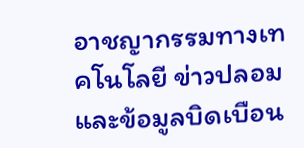อาชญากรรมทางเทคโนโลยี ข่าวปลอม และข้อมูลบิดเบือน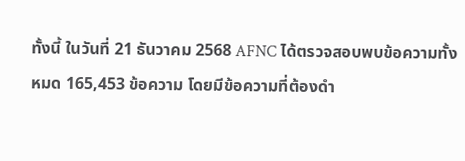ทั้งนี้ ในวันที่ 21 ธันวาคม 2568 AFNC ได้ตรวจสอบพบข้อความทั้งหมด 165,453 ข้อความ โดยมีข้อความที่ต้องดำ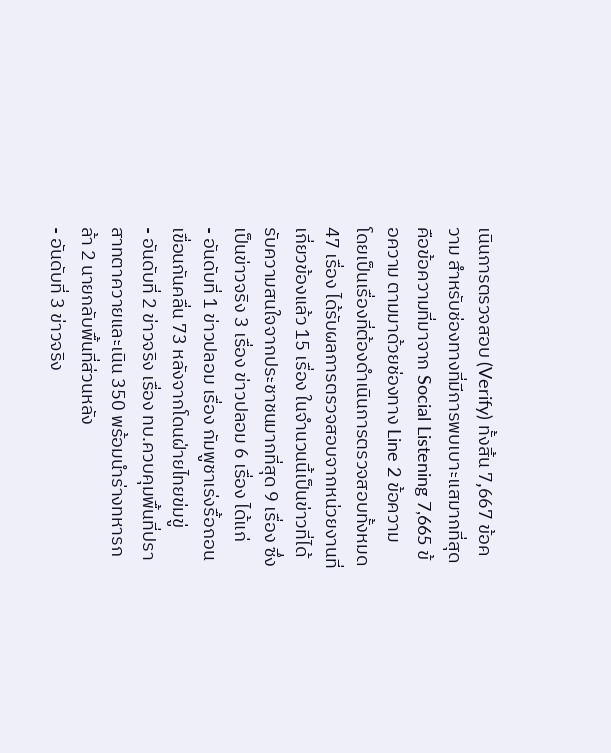เนินการตรวจสอบ (Verify) ทั้งสิ้น 7,667 ข้อความ สำหรับช่องทางที่มีการพบเบาะแสมากที่สุด คือข้อความที่มาจาก Social Listening 7,665 ข้อความ ตามมาด้วยช่องทาง Line 2 ข้อความ
โดยเป็นเรื่องที่ต้องดำเนินการตรวจสอบทั้งหมด 47 เรื่อง ได้รับผลการตรวจสอบจากหน่วยงานที่เกี่ยวข้องแล้ว 15 เรื่อง ในจำนวนนี้เป็นข่าวที่ได้รับความสนใจจากประชาชนมากที่สุด 9 เรื่อง ซึ่งเป็นข่าวจริง 3 เรื่อง ข่าวปลอม 6 เรื่อง ได้แก่
- อันดับที่ 1 ข่าวปลอม เรื่อง กัมพูชาเร่งรื้อถอนเขื่อนกันคลื่น 73 หลังจากโดนฝ่ายไทยข่มขู่
- อันดับที่ 2 ข่าวจริง เรื่อง ทบ.ควบคุมพื้นที่ปราสาทตาควายและเนิน 350 พร้อมนำร่างทหารกล้า 2 นายกลับพื้นที่ส่วนหลัง
- อันดับที่ 3 ข่าวจริง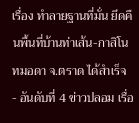เรื่อง ทำลายฐานที่มั่น ยึดคืนพื้นที่บ้านท่าเส้น-กาสิโนทมอดา จ.ตราด ได้สำเร็จ
- อันดับที่ 4 ข่าวปลอม เรื่อ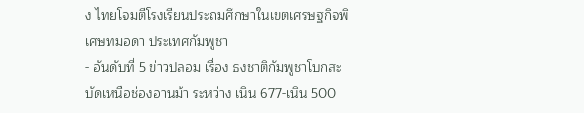ง ไทยโจมตีโรงเรียนประถมศึกษาในเขตเศรษฐกิจพิเศษทมอดา ประเทศกัมพูชา
- อันดับที่ 5 ข่าวปลอม เรื่อง ธงชาติกัมพูชาโบกสะบัดเหนือช่องอานม้า ระหว่าง เนิน 677-เนิน 500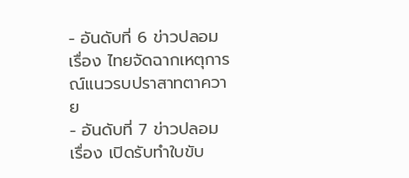- อันดับที่ 6 ข่าวปลอม เรื่อง ไทยจัดฉากเหตุการณ์แนวรบปราสาทตาควาย
- อันดับที่ 7 ข่าวปลอม เรื่อง เปิดรับทำใบขับ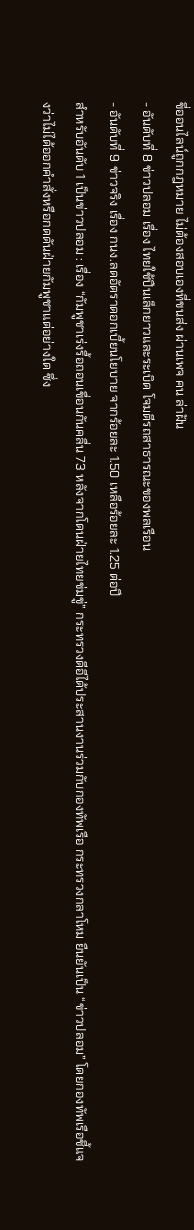ขี่ออนไลน์ถูกกฎหมาย ไม่ต้องสอบเองที่ขนส่ง ผ่านเพจ คน ล่าฝัน
- อันดับที่ 8 ข่าวปลอม เรื่อง ไทยใช้ปืนเล็กยาวและระเบิด โจมตีรถสาธารณะของพลเรือน
- อันดับที่ 9 ข่าวจริง เรื่อง กนง.ลดอัตราดอกเบี้ยนโยบาย จากร้อยละ 1.50 เหลือร้อยละ 1.25 ต่อปี
สำหรับอันดับ 1 เป็นข่าวปลอม : เรื่อง “กัมพูชาเร่งรื้อถอนเขื่อนกันคลื่น 73 หลังจากโดนฝ่ายไทยข่มขู่” กระทรวงดีอีได้ประสานงานร่วมกับกองทัพเรือ กระทรวงกลาโหม ยืนยันเป็น “ข่าวปลอม” โดยกองทัพเรือชี้แจงว่าไม่ได้ออกคำสั่งหรือกดดันฝ่ายกัมพูชาแต่อย่างใด ซึ่ง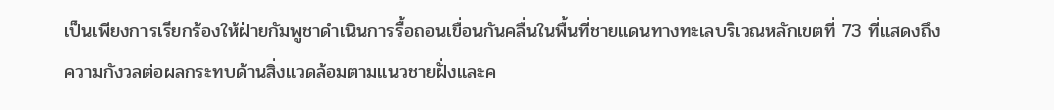เป็นเพียงการเรียกร้องให้ฝ่ายกัมพูชาดำเนินการรื้อถอนเขื่อนกันคลื่นในพื้นที่ชายแดนทางทะเลบริเวณหลักเขตที่ 73 ที่แสดงถึงความกังวลต่อผลกระทบด้านสิ่งแวดล้อมตามแนวชายฝั่งและค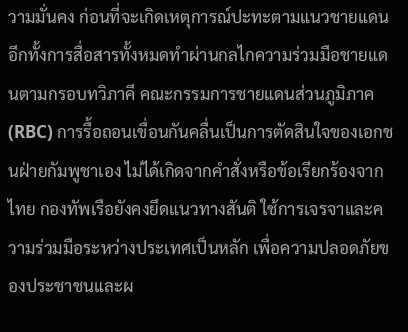วามมั่นคง ก่อนที่จะเกิดเหตุการณ์ปะทะตามแนวชายแดน
อีกทั้งการสื่อสารทั้งหมดทำผ่านกลไกความร่วมมือชายแดนตามกรอบทวิภาคี คณะกรรมการชายแดนส่วนภูมิภาค (RBC) การรื้อถอนเขื่อนกันคลื่นเป็นการตัดสินใจของเอกชนฝ่ายกัมพูชาเอง ไม่ได้เกิดจากคำสั่งหรือข้อเรียกร้องจากไทย กองทัพเรือยังคงยึดแนวทางสันติ ใช้การเจรจาและความร่วมมือระหว่างประเทศเป็นหลัก เพื่อความปลอดภัยของประชาชนและผ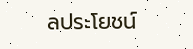ลประโยชน์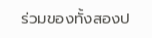ร่วมของทั้งสองป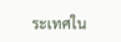ระเทศใน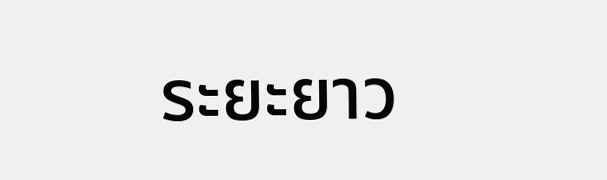ระยะยาว